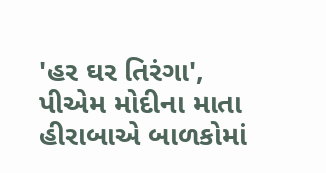'હર ઘર તિરંગા', પીએમ મોદીના માતા હીરાબાએ બાળકોમાં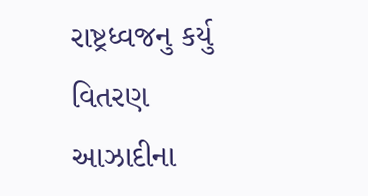રાષ્ટ્રધ્વજનુ કર્યુ વિતરણ
આઝાદીના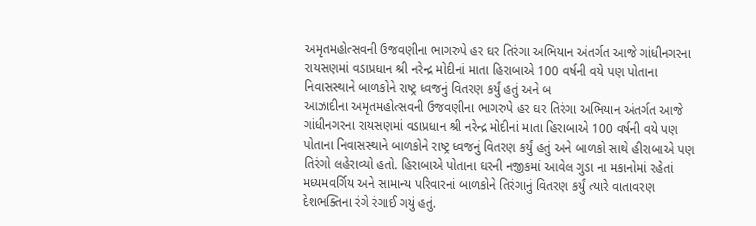અમૃતમહોત્સવની ઉજવણીના ભાગરુપે હર ઘર તિરંગા અભિયાન અંતર્ગત આજે ગાંધીનગરના રાયસણમાં વડાપ્રધાન શ્રી નરેન્દ્ર મોદીનાં માતા હિરાબાએ 100 વર્ષની વયે પણ પોતાના નિવાસસ્થાને બાળકોને રાષ્ટ્ર ધ્વજનું વિતરણ કર્યું હતું અને બ
આઝાદીના અમૃતમહોત્સવની ઉજવણીના ભાગરુપે હર ઘર તિરંગા અભિયાન અંતર્ગત આજે ગાંધીનગરના રાયસણમાં વડાપ્રધાન શ્રી નરેન્દ્ર મોદીનાં માતા હિરાબાએ 100 વર્ષની વયે પણ પોતાના નિવાસસ્થાને બાળકોને રાષ્ટ્ર ધ્વજનું વિતરણ કર્યું હતું અને બાળકો સાથે હીરાબાએ પણ તિરંગો લહેરાવ્યો હતો. હિરાબાએ પોતાના ઘરની નજીકમાં આવેલ ગુડા ના મકાનોમાં રહેતાં મધ્યમવર્ગિય અને સામાન્ય પરિવારનાં બાળકોને તિરંગાનું વિતરણ કર્યું ત્યારે વાતાવરણ દેશભક્તિના રંગે રંગાઈ ગયું હતું.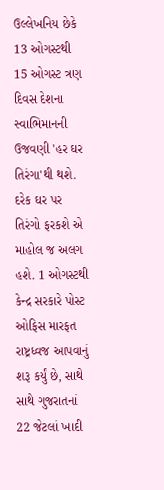ઉલ્લેખનિય છેકે 13 ઓગસ્ટથી 15 ઓગસ્ટ ત્રણ દિવસ દેશના સ્વાભિમાનની ઉજવણી 'હર ઘર તિરંગા'થી થશે. દરેક ઘર પર તિરંગો ફરકશે એ માહોલ જ અલગ હશે. 1 ઓગસ્ટથી કેન્દ્ર સરકારે પોસ્ટ ઓફિસ મારફત રાષ્ટ્રધ્વજ આપવાનું શરૂ કર્યું છે, સાથે સાથે ગુજરાતનાં 22 જેટલાં ખાદી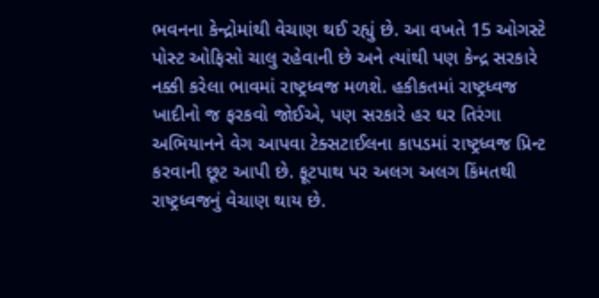ભવનના કેન્દ્રોમાંથી વેચાણ થઈ રહ્યું છે. આ વખતે 15 ઓગસ્ટે પોસ્ટ ઓફિસો ચાલુ રહેવાની છે અને ત્યાંથી પણ કેન્દ્ર સરકારે નક્કી કરેલા ભાવમાં રાષ્ટ્રધ્વજ મળશે. હકીકતમાં રાષ્ટ્રધ્વજ ખાદીનો જ ફરકવો જોઈએ, પણ સરકારે હર ઘર તિરંગા અભિયાનને વેગ આપવા ટેક્સટાઈલના કાપડમાં રાષ્ટ્રધ્વજ પ્રિન્ટ કરવાની છૂટ આપી છે. ફૂટપાથ પર અલગ અલગ કિંમતથી રાષ્ટ્રધ્વજનું વેચાણ થાય છે.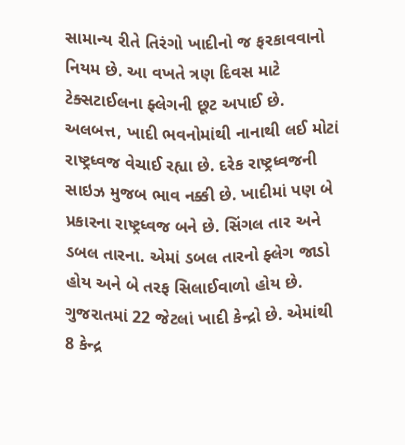સામાન્ય રીતે તિરંગો ખાદીનો જ ફરકાવવાનો નિયમ છે. આ વખતે ત્રણ દિવસ માટે ટેક્સટાઈલના ફ્લેગની છૂટ અપાઈ છે. અલબત્ત, ખાદી ભવનોમાંથી નાનાથી લઈ મોટાં રાષ્ટ્રધ્વજ વેચાઈ રહ્યા છે. દરેક રાષ્ટ્રધ્વજની સાઇઝ મુજબ ભાવ નક્કી છે. ખાદીમાં પણ બે પ્રકારના રાષ્ટ્રધ્વજ બને છે. સિંગલ તાર અને ડબલ તારના. એમાં ડબલ તારનો ફ્લેગ જાડો હોય અને બે તરફ સિલાઈવાળો હોય છે. ગુજરાતમાં 22 જેટલાં ખાદી કેન્દ્રો છે. એમાંથી 8 કેન્દ્ર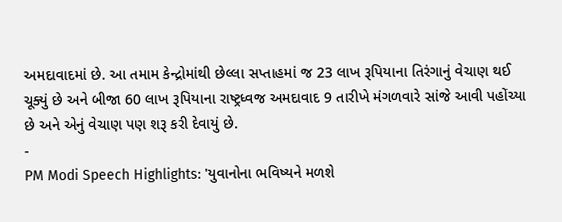અમદાવાદમાં છે. આ તમામ કેન્દ્રોમાંથી છેલ્લા સપ્તાહમાં જ 23 લાખ રૂપિયાના તિરંગાનું વેચાણ થઈ ચૂક્યું છે અને બીજા 60 લાખ રૂપિયાના રાષ્ટ્રધ્વજ અમદાવાદ 9 તારીખે મંગળવારે સાંજે આવી પહોંચ્યા છે અને એનું વેચાણ પણ શરૂ કરી દેવાયું છે.
-
PM Modi Speech Highlights: 'યુવાનોના ભવિષ્યને મળશે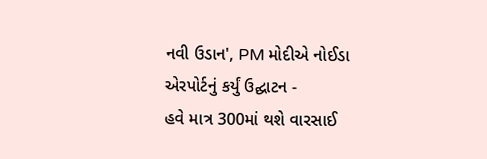નવી ઉડાન', PM મોદીએ નોઈડા એરપોર્ટનું કર્યું ઉદ્ઘાટન -
હવે માત્ર 300માં થશે વારસાઈ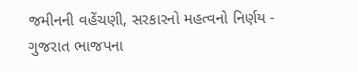જમીનની વહેંચણી, સરકારનો મહત્વનો નિર્ણય -
ગુજરાત ભાજપના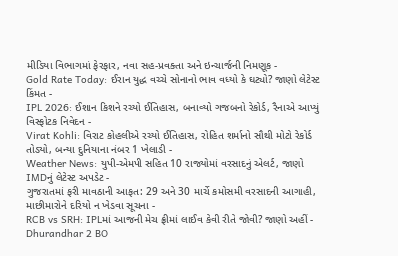મીડિયા વિભાગમાં ફેરફાર, નવા સહ-પ્રવક્તા અને ઇન્ચાર્જની નિમણૂક -
Gold Rate Today: ઈરાન યુદ્ધ વચ્ચે સોનાનો ભાવ વધ્યો કે ઘટ્યો? જાણો લેટેસ્ટ કિંમત -
IPL 2026: ઈશાન કિશને રચ્યો ઈતિહાસ, બનાવ્યો ગજબનો રેકોર્ડ, રૈનાએ આપ્યું વિસ્ફોટક નિવેદન -
Virat Kohli: વિરાટ કોહલીએ રચ્યો ઈતિહાસ, રોહિત શર્માનો સૌથી મોટો રેકોર્ડ તોડ્યો, બન્યા દુનિયાના નંબર 1 ખેલાડી -
Weather News: યુપી-એમપી સહિત 10 રાજ્યોમાં વરસાદનું એલર્ટ, જાણો IMDનું લેટેસ્ટ અપડેટ -
ગુજરાતમાં ફરી માવઠાની આફત: 29 અને 30 માર્ચે કમોસમી વરસાદની આગાહી, માછીમારોને દરિયો ન ખેડવા સૂચના -
RCB vs SRH: IPLમાં આજની મેચ ફ્રીમાં લાઈવ કેવી રીતે જોવી? જાણો અહીં -
Dhurandhar 2 BO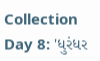Collection Day 8: 'ધુરંધર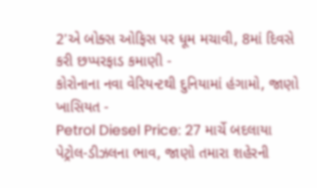2'એ બોક્સ ઓફિસ પર ધૂમ મચાવી, 8માં દિવસે કરી છપ્પરફાડ કમાણી -
કોરોનાના નવા વેરિયન્ટથી દુનિયામાં હંગામો, જાણો ખાસિયત -
Petrol Diesel Price: 27 માર્ચે બદલાયા પેટ્રોલ-ડીઝલના ભાવ, જાણો તમારા શહેરની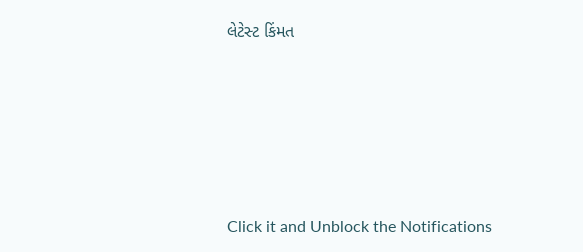લેટેસ્ટ કિંમત







Click it and Unblock the Notifications